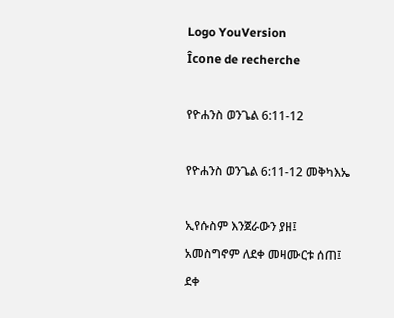Logo YouVersion
Îcone de recherche

የዮሐንስ ወንጌል 6:11-12

የዮሐንስ ወንጌል 6:11-12 መቅካእኤ

ኢየሱስም እንጀራውን ያዘ፤ አመስግኖም ለደቀ መዛሙርቱ ሰጠ፤ ደቀ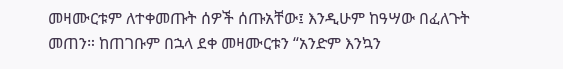መዛሙርቱም ለተቀመጡት ሰዎች ሰጡአቸው፤ እንዲሁም ከዓሣው በፈለጉት መጠን። ከጠገቡም በኋላ ደቀ መዛሙርቱን “አንድም እንኳን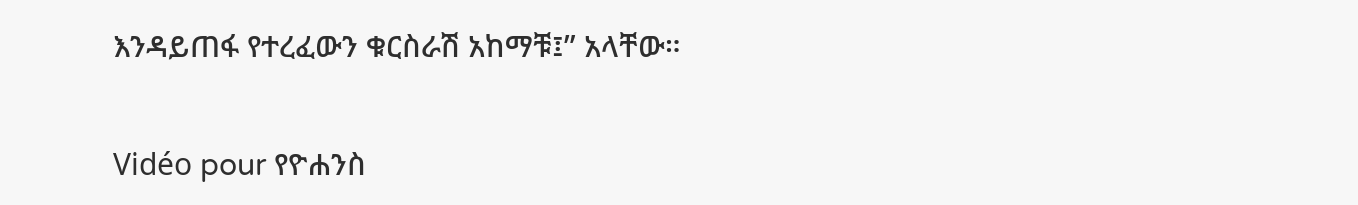እንዳይጠፋ የተረፈውን ቁርስራሽ አከማቹ፤” አላቸው።

Vidéo pour የዮሐንስ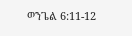ወንጌል 6:11-12